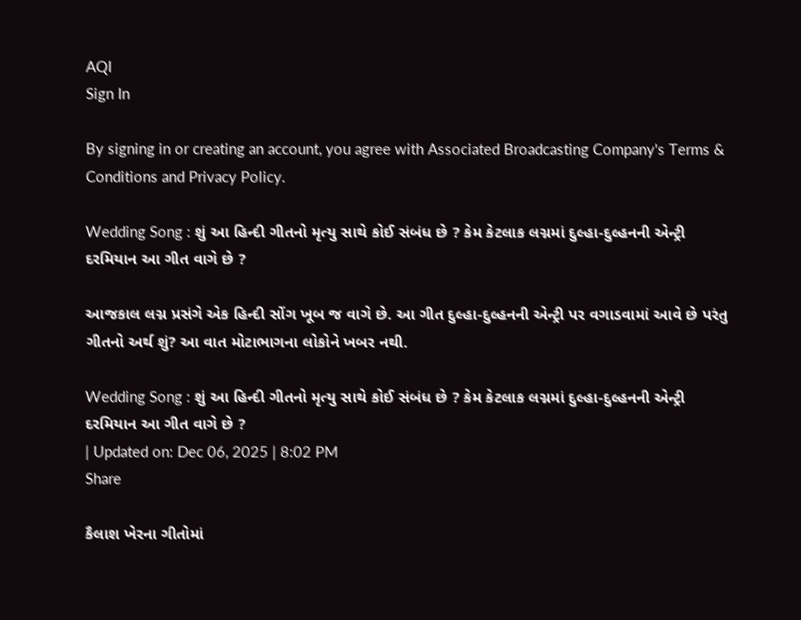AQI
Sign In

By signing in or creating an account, you agree with Associated Broadcasting Company's Terms & Conditions and Privacy Policy.

Wedding Song : શું આ હિન્દી ગીતનો મૃત્યુ સાથે કોઈ સંબંધ છે ? કેમ કેટલાક લગ્નમાં દુલ્હા-દુલ્હનની એન્ટ્રી દરમિયાન આ ગીત વાગે છે ?

આજકાલ લગ્ન પ્રસંગે એક હિન્દી સોંગ ખૂબ જ વાગે છે. આ ગીત દુલ્હા-દુલ્હનની એન્ટ્રી પર વગાડવામાં આવે છે પરંતુ ગીતનો અર્થ શું? આ વાત મોટાભાગના લોકોને ખબર નથી.

Wedding Song : શું આ હિન્દી ગીતનો મૃત્યુ સાથે કોઈ સંબંધ છે ? કેમ કેટલાક લગ્નમાં દુલ્હા-દુલ્હનની એન્ટ્રી દરમિયાન આ ગીત વાગે છે ?
| Updated on: Dec 06, 2025 | 8:02 PM
Share

કૈલાશ ખેરના ગીતોમાં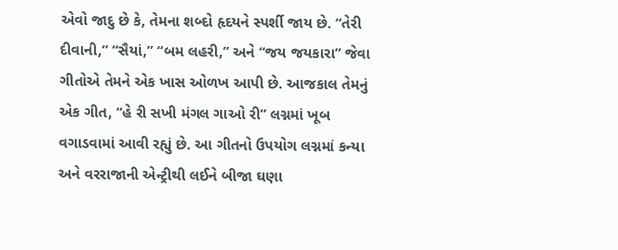એવો જાદુ છે કે, તેમના શબ્દો હૃદયને સ્પર્શી જાય છે. “તેરી દીવાની,” “સૈયાં,” “બમ લહરી,” અને “જય જયકારા” જેવા ગીતોએ તેમને એક ખાસ ઓળખ આપી છે. આજકાલ તેમનું એક ગીત, “હે રી સખી મંગલ ગાઓ રી” લગ્નમાં ખૂબ વગાડવામાં આવી રહ્યું છે. આ ગીતનો ઉપયોગ લગ્નમાં કન્યા અને વરરાજાની એન્ટ્રીથી લઈને બીજા ઘણા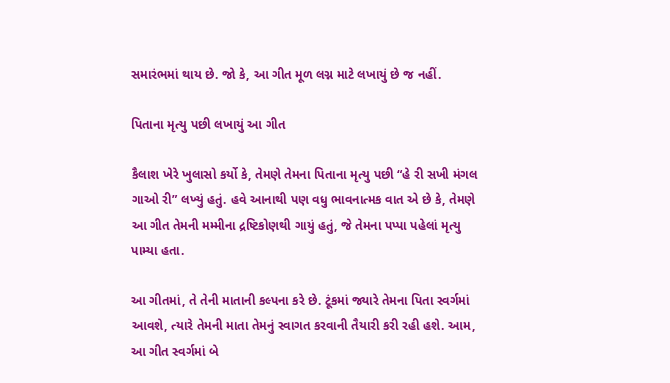સમારંભમાં થાય છે. જો કે, આ ગીત મૂળ લગ્ન માટે લખાયું છે જ નહીં.

પિતાના મૃત્યુ પછી લખાયું આ ગીત

કૈલાશ ખેરે ખુલાસો કર્યો કે, તેમણે તેમના પિતાના મૃત્યુ પછી “હે રી સખી મંગલ ગાઓ રી” લખ્યું હતું. હવે આનાથી પણ વધુ ભાવનાત્મક વાત એ છે કે, તેમણે આ ગીત તેમની મમ્મીના દ્રષ્ટિકોણથી ગાયું હતું, જે તેમના પપ્પા પહેલાં મૃત્યુ પામ્યા હતા.

આ ગીતમાં, તે તેની માતાની કલ્પના કરે છે. ટૂંકમાં જ્યારે તેમના પિતા સ્વર્ગમાં આવશે, ત્યારે તેમની માતા તેમનું સ્વાગત કરવાની તૈયારી કરી રહી હશે. આમ, આ ગીત સ્વર્ગમાં બે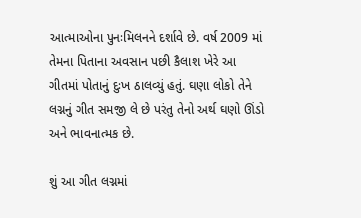આત્માઓના પુનઃમિલનને દર્શાવે છે. વર્ષ 2009 માં તેમના પિતાના અવસાન પછી કૈલાશ ખેરે આ ગીતમાં પોતાનું દુઃખ ઠાલવ્યું હતું. ઘણા લોકો તેને લગ્નનું ગીત સમજી લે છે પરંતુ તેનો અર્થ ઘણો ઊંડો અને ભાવનાત્મક છે.

શું આ ગીત લગ્નમાં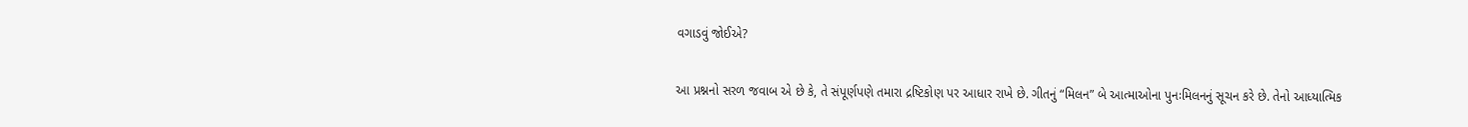વગાડવું જોઈએ?

આ પ્રશ્નનો સરળ જવાબ એ છે કે, તે સંપૂર્ણપણે તમારા દ્રષ્ટિકોણ પર આધાર રાખે છે. ગીતનું “મિલન” બે આત્માઓના પુનઃમિલનનું સૂચન કરે છે. તેનો આધ્યાત્મિક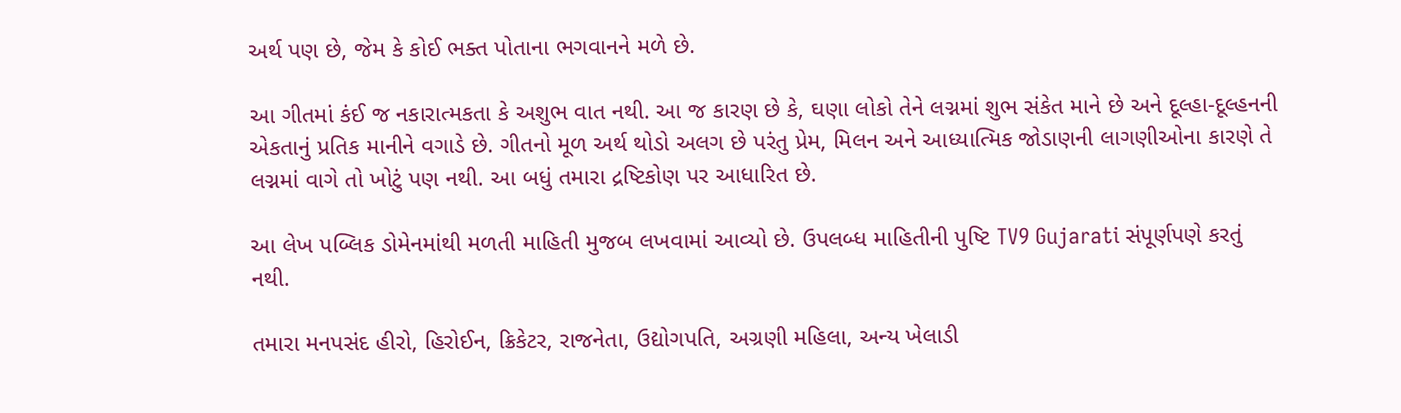અર્થ પણ છે, જેમ કે કોઈ ભક્ત પોતાના ભગવાનને મળે છે.

આ ગીતમાં કંઈ જ નકારાત્મકતા કે અશુભ વાત નથી. આ જ કારણ છે કે, ઘણા લોકો તેને લગ્નમાં શુભ સંકેત માને છે અને દૂલ્હા-દૂલ્હનની એકતાનું પ્રતિક માનીને વગાડે છે. ગીતનો મૂળ અર્થ થોડો અલગ છે પરંતુ પ્રેમ, મિલન અને આધ્યાત્મિક જોડાણની લાગણીઓના કારણે તે લગ્નમાં વાગે તો ખોટું પણ નથી. આ બધું તમારા દ્રષ્ટિકોણ પર આધારિત છે.

આ લેખ પબ્લિક ડોમેનમાંથી મળતી માહિતી મુજબ લખવામાં આવ્યો છે. ઉપલબ્ધ માહિતીની પુષ્ટિ TV9 Gujarati સંપૂર્ણપણે કરતું નથી.

તમારા મનપસંદ હીરો, હિરોઈન, ક્રિકેટર, રાજનેતા, ઉદ્યોગપતિ, અગ્રણી મહિલા, અન્ય ખેલાડી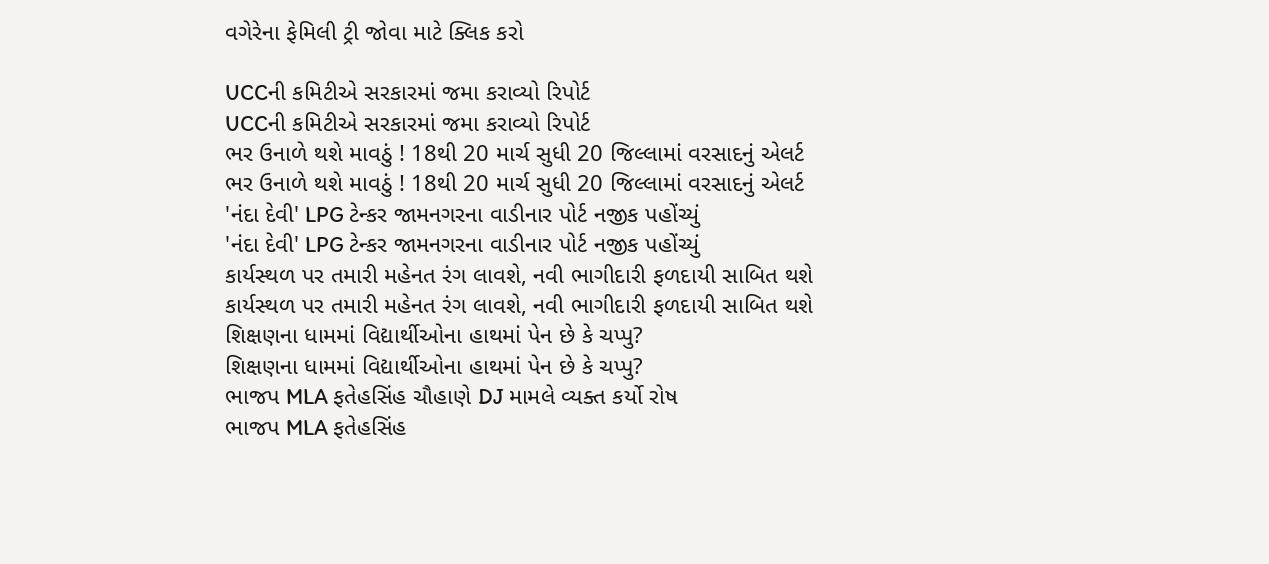વગેરેના ફેમિલી ટ્રી જોવા માટે ક્લિક કરો

UCCની કમિટીએ સરકારમાં જમા કરાવ્યો રિપોર્ટ
UCCની કમિટીએ સરકારમાં જમા કરાવ્યો રિપોર્ટ
ભર ઉનાળે થશે માવઠું ! 18થી 20 માર્ચ સુધી 20 જિલ્લામાં વરસાદનું એલર્ટ
ભર ઉનાળે થશે માવઠું ! 18થી 20 માર્ચ સુધી 20 જિલ્લામાં વરસાદનું એલર્ટ
'નંદા દેવી' LPG ટેન્કર જામનગરના વાડીનાર પોર્ટ નજીક પહોંચ્યું
'નંદા દેવી' LPG ટેન્કર જામનગરના વાડીનાર પોર્ટ નજીક પહોંચ્યું
કાર્યસ્થળ પર તમારી મહેનત રંગ લાવશે, નવી ભાગીદારી ફળદાયી સાબિત થશે
કાર્યસ્થળ પર તમારી મહેનત રંગ લાવશે, નવી ભાગીદારી ફળદાયી સાબિત થશે
શિક્ષણના ધામમાં વિદ્યાર્થીઓના હાથમાં પેન છે કે ચપ્પુ?
શિક્ષણના ધામમાં વિદ્યાર્થીઓના હાથમાં પેન છે કે ચપ્પુ?
ભાજપ MLA ફતેહસિંહ ચૌહાણે DJ મામલે વ્યક્ત કર્યો રોષ
ભાજપ MLA ફતેહસિંહ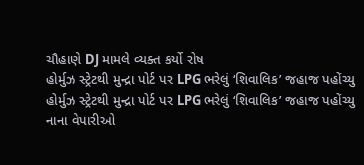ચૌહાણે DJ મામલે વ્યક્ત કર્યો રોષ
હોર્મુઝ સ્ટ્રેટથી મુન્દ્રા પોર્ટ પર LPG ભરેલું ‘શિવાલિક’ જહાજ પહોંચ્યુ
હોર્મુઝ સ્ટ્રેટથી મુન્દ્રા પોર્ટ પર LPG ભરેલું ‘શિવાલિક’ જહાજ પહોંચ્યુ
નાના વેપારીઓ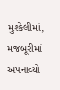મુશ્કેલીમાં, મજબૂરીમાં અપનાવ્યો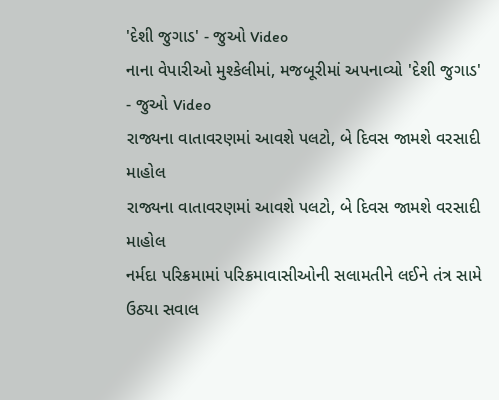'દેશી જુગાડ' - જુઓ Video
નાના વેપારીઓ મુશ્કેલીમાં, મજબૂરીમાં અપનાવ્યો 'દેશી જુગાડ' - જુઓ Video
રાજ્યના વાતાવરણમાં આવશે પલટો, બે દિવસ જામશે વરસાદી માહોલ
રાજ્યના વાતાવરણમાં આવશે પલટો, બે દિવસ જામશે વરસાદી માહોલ
નર્મદા પરિક્રમામાં પરિક્રમાવાસીઓની સલામતીને લઈને તંત્ર સામે ઉઠ્યા સવાલ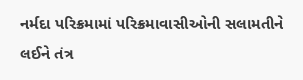નર્મદા પરિક્રમામાં પરિક્રમાવાસીઓની સલામતીને લઈને તંત્ર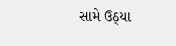સામે ઉઠ્યા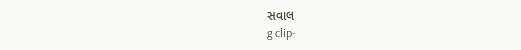સવાલ
g clip-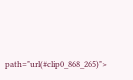path="url(#clip0_868_265)">